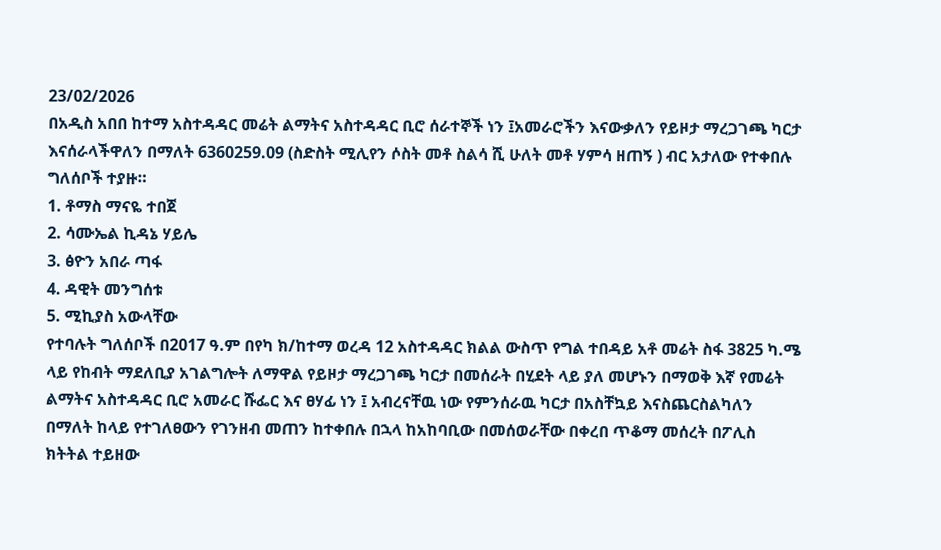23/02/2026
በአዲስ አበበ ከተማ አስተዳዳር መሬት ልማትና አስተዳዳር ቢሮ ሰራተኞች ነን ፤አመራሮችን እናውቃለን የይዞታ ማረጋገጫ ካርታ እናሰራላችዋለን በማለት 6360259.09 (ስድስት ሚሊየን ሶስት መቶ ስልሳ ሺ ሁለት መቶ ሃምሳ ዘጠኝ ) ብር አታለው የተቀበሉ ግለሰቦች ተያዙ።
1. ቶማስ ማናዬ ተበጀ
2. ሳሙኤል ኪዳኔ ሃይሌ
3. ፅዮን አበራ ጣፋ
4. ዳዊት መንግሰቱ
5. ሚኪያስ አውላቸው
የተባሉት ግለሰቦች በ2017 ዓ.ም በየካ ክ/ከተማ ወረዳ 12 አስተዳዳር ክልል ውስጥ የግል ተበዳይ አቶ መሬት ስፋ 3825 ካ.ሜ ላይ የከብት ማደለቢያ አገልግሎት ለማዋል የይዞታ ማረጋገጫ ካርታ በመሰራት በሂደት ላይ ያለ መሆኑን በማወቅ እኛ የመሬት ልማትና አስተዳዳር ቢሮ አመራር ሹፌር እና ፀሃፊ ነን ፤ አብረናቸዉ ነው የምንሰራዉ ካርታ በአስቸኳይ እናስጨርስልካለን በማለት ከላይ የተገለፀውን የገንዘብ መጠን ከተቀበሉ በኋላ ከአከባቢው በመሰወራቸው በቀረበ ጥቆማ መሰረት በፖሊስ ክትትል ተይዘው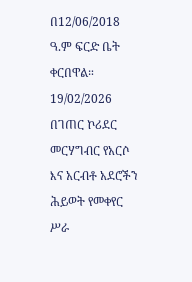በ12/06/2018 ዓ.ም ፍርድ ቤት ቀርበዋል።
19/02/2026
በገጠር ኮሪደር መርሃግብር የአርሶ እና አርብቶ አደሮችን ሕይወት የመቀየር ሥራ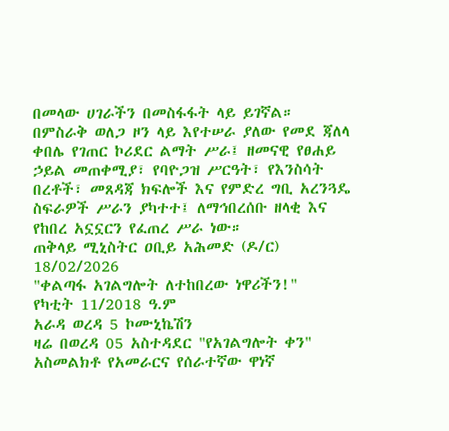በመላው ሀገራችን በመስፋፋት ላይ ይገኛል። በምስራቅ ወለጋ ዞን ላይ እየተሠራ ያለው የመደ ጃለላ ቀበሌ የገጠር ኮሪደር ልማት ሥራ፤ ዘመናዊ የፀሐይ ኃይል መጠቀሚያ፣ የባዮጋዝ ሥርዓት፣ የእንስሳት በረቶች፣ መጸዳጃ ክፍሎች እና የምድረ ግቢ አረንጓዴ ስፍራዎች ሥራን ያካተተ፤ ለማኅበረሰቡ ዘላቂ እና የከበረ አኗኗርን የፈጠረ ሥራ ነው።
ጠቅላይ ሚኒስትር ዐቢይ አሕመድ (ዶ/ር)
18/02/2026
"ቀልጣፋ አገልግሎት ለተከበረው ነዋሪችን!"
የካቲት 11/2018 ዓ.ም
አራዳ ወረዳ 5 ኮሙኒኬሽን
ዛሬ በወረዳ 05 አስተዳደር "የአገልግሎት ቀን" አስመልክቶ የአመራርና የሰራተኛው ዋነኛ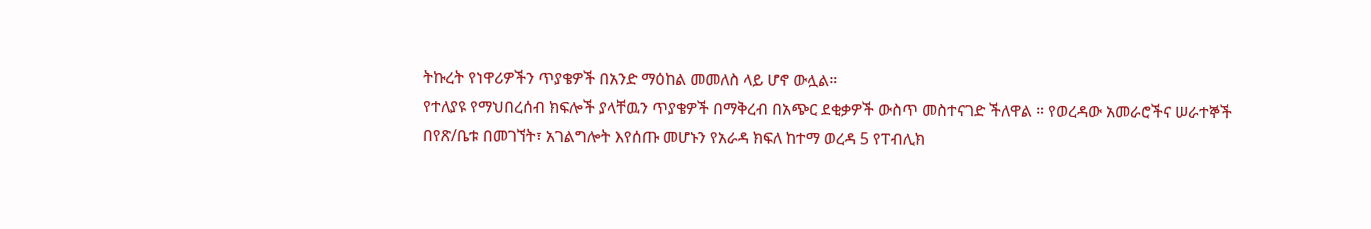ትኩረት የነዋሪዎችን ጥያቄዎች በአንድ ማዕከል መመለስ ላይ ሆኖ ውሏል።
የተለያዩ የማህበረሰብ ክፍሎች ያላቸዉን ጥያቄዎች በማቅረብ በአጭር ደቂቃዎች ውስጥ መስተናገድ ችለዋል ። የወረዳው አመራሮችና ሠራተኞች በየጽ/ቤቱ በመገኘት፣ አገልግሎት እየሰጡ መሆኑን የአራዳ ክፍለ ከተማ ወረዳ 5 የፐብሊክ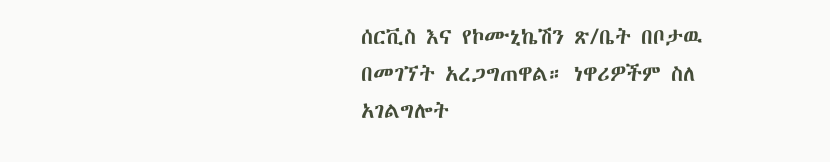ሰርቪስ እና የኮሙኒኬሽን ጽ/ቤት በቦታዉ በመገኘት አረጋግጠዋል። ነዋሪዎችም ስለ አገልግሎት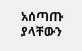አሰጣጡ ያላቸውን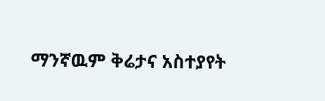ማንኛዉም ቅሬታና አስተያየት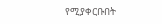የሚያቀርቡበት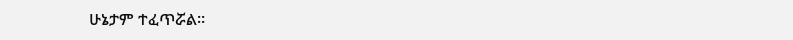ሁኔታም ተፈጥሯል።